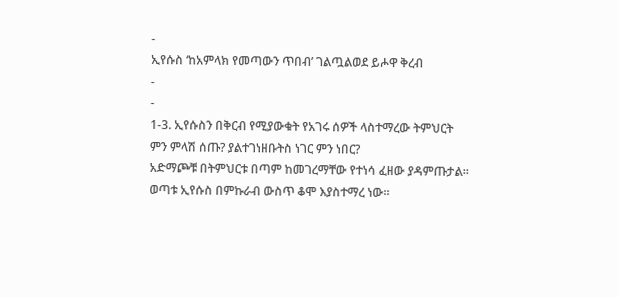-
ኢየሱስ ‘ከአምላክ የመጣውን ጥበብ’ ገልጧልወደ ይሖዋ ቅረብ
-
-
1-3. ኢየሱስን በቅርብ የሚያውቁት የአገሩ ሰዎች ላስተማረው ትምህርት ምን ምላሽ ሰጡ? ያልተገነዘቡትስ ነገር ምን ነበር?
አድማጮቹ በትምህርቱ በጣም ከመገረማቸው የተነሳ ፈዘው ያዳምጡታል። ወጣቱ ኢየሱስ በምኩራብ ውስጥ ቆሞ እያስተማረ ነው።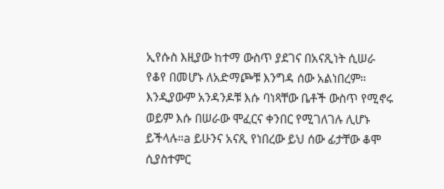ኢየሱስ እዚያው ከተማ ውስጥ ያደገና በአናጺነት ሲሠራ የቆየ በመሆኑ ለአድማጮቹ እንግዳ ሰው አልነበረም። እንዲያውም አንዳንዶቹ እሱ ባነጻቸው ቤቶች ውስጥ የሚኖሩ ወይም እሱ በሠራው ሞፈርና ቀንበር የሚገለገሉ ሊሆኑ ይችላሉ።a ይሁንና አናጺ የነበረው ይህ ሰው ፊታቸው ቆሞ ሲያስተምር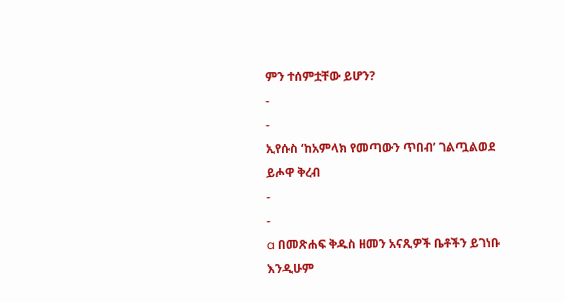ምን ተሰምቷቸው ይሆን?
-
-
ኢየሱስ ‘ከአምላክ የመጣውን ጥበብ’ ገልጧልወደ ይሖዋ ቅረብ
-
-
a በመጽሐፍ ቅዱስ ዘመን አናጺዎች ቤቶችን ይገነቡ እንዲሁም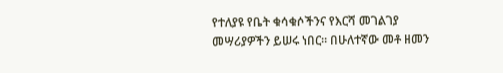የተለያዩ የቤት ቁሳቁሶችንና የእርሻ መገልገያ መሣሪያዎችን ይሠሩ ነበር። በሁለተኛው መቶ ዘመን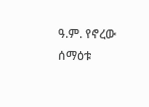ዓ.ም. የኖረው ሰማዕቱ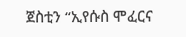ጀስቲን “ኢየሱስ ሞፈርና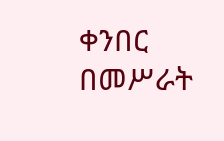ቀንበር በመሥራት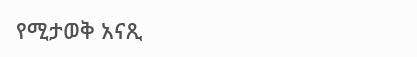የሚታወቅ አናጺ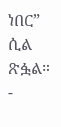ነበር” ሲል ጽፏል።
-